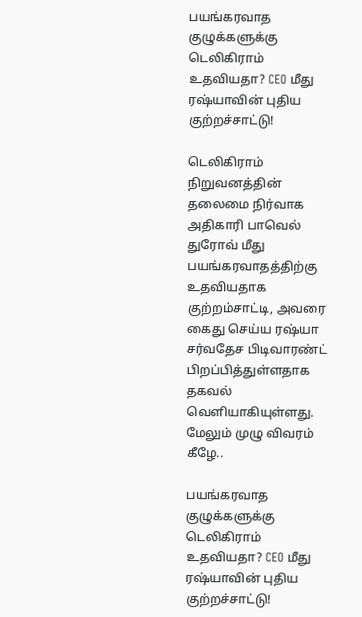பயங்கரவாத குழுக்களுக்கு டெலிகிராம் உதவியதா? CEO மீது ரஷ்யாவின் புதிய குற்றச்சாட்டு!

டெலிகிராம் நிறுவனத்தின் தலைமை நிர்வாக அதிகாரி பாவெல் துரோவ் மீது பயங்கரவாதத்திற்கு உதவியதாக குற்றம்சாட்டி, அவரை கைது செய்ய ரஷ்யா சர்வதேச பிடிவாரண்ட் பிறப்பித்துள்ளதாக தகவல் வெளியாகியுள்ளது. மேலும் முழு விவரம் கீழே..

பயங்கரவாத குழுக்களுக்கு டெலிகிராம் உதவியதா? CEO மீது ரஷ்யாவின் புதிய குற்றச்சாட்டு!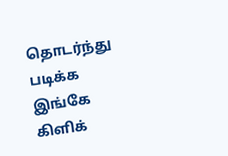தொடர்ந்து படிக்க இங்கே கிளிக்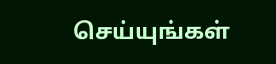செய்யுங்கள்